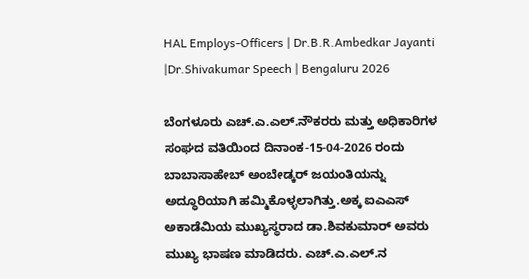HAL Employs-Officers | Dr.B.R.Ambedkar Jayanti |Dr.Shivakumar Speech | Bengaluru 2026

ಬೆಂಗಳೂರು ಎಚ್.ಎ.ಎಲ್.ನೌಕರರು ಮತ್ತು ಅಧಿಕಾರಿಗಳ ಸಂಘದ ವತಿಯಿಂದ ದಿನಾಂಕ-15-04-2026 ರಂದು ಬಾಬಾಸಾಹೇಬ್ ಅಂಬೇಡ್ಕರ್ ಜಯಂತಿಯನ್ನು ಅದ್ಧೂರಿಯಾಗಿ ಹಮ್ಮಿಕೊಳ್ಳಲಾಗಿತ್ತು.ಅಕ್ಕ ಐಎಎಸ್ ಅಕಾಡೆಮಿಯ ಮುಖ್ಯಸ್ಥರಾದ ಡಾ.ಶಿವಕುಮಾರ್ ಅವರು ಮುಖ್ಯ ಭಾಷಣ ಮಾಡಿದರು. ಎಚ್.ಎ.ಎಲ್.ನ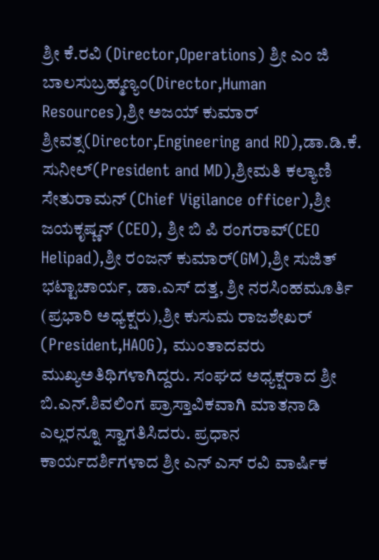ಶ್ರೀ ಕೆ.ರವಿ (Director,Operations) ಶ್ರೀ ಎಂ ಜಿ ಬಾಲಸುಬ್ರಹ್ಮಣ್ಯಂ(Director,Human Resources),ಶ್ರೀ ಅಜಯ್ ಕುಮಾರ್ ಶ್ರೀವತ್ಸ(Director,Engineering and RD),ಡಾ.ಡಿ.ಕೆ. ಸುನೀಲ್(President and MD),ಶ್ರೀಮತಿ ಕಲ್ಯಾಣಿ ಸೇತುರಾಮನ್ (Chief Vigilance officer),ಶ್ರೀ ಜಯಕೃಷ್ಣನ್ (CEO), ಶ್ರೀ ಬಿ ಪಿ ರಂಗರಾವ್(CEO Helipad),ಶ್ರೀ ರಂಜನ್ ಕುಮಾರ್(GM),ಶ್ರೀ ಸುಜಿತ್ ಭಟ್ಟಾಚಾರ್ಯ, ಡಾ.ಎಸ್ ದತ್ತ, ಶ್ರೀ ನರಸಿಂಹಮೂರ್ತಿ (ಪ್ರಭಾರಿ ಅಧ್ಯಕ್ಷರು),ಶ್ರೀ ಕುಸುಮ ರಾಜಶೇಖರ್ (President,HAOG), ಮುಂತಾದವರು ಮುಖ್ಯಅತಿಥಿಗಳಾಗಿದ್ದರು. ಸಂಘದ ಅಧ್ಯಕ್ಷರಾದ ಶ್ರೀ ಬಿ.ಎನ್.ಶಿವಲಿಂಗ ಪ್ರಾಸ್ತಾವಿಕವಾಗಿ ಮಾತನಾಡಿ ಎಲ್ಲರನ್ನೂ ಸ್ವಾಗತಿಸಿದರು. ಪ್ರಧಾನ ಕಾರ್ಯದರ್ಶಿಗಳಾದ ಶ್ರೀ ಎನ್ ಎಸ್ ರವಿ ವಾರ್ಷಿಕ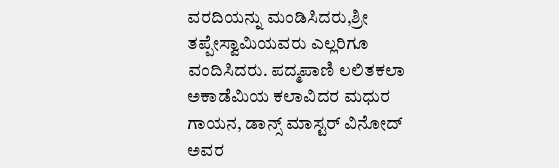ವರದಿಯನ್ನು ಮಂಡಿಸಿದರು,ಶ್ರೀ ತಪ್ಪೇಸ್ವಾಮಿಯವರು ಎಲ್ಲರಿಗೂ ವಂದಿಸಿದರು. ಪದ್ಮಪಾಣಿ ಲಲಿತಕಲಾ ಅಕಾಡೆಮಿಯ ಕಲಾವಿದರ ಮಧುರ ಗಾಯನ, ಡಾನ್ಸ್ ಮಾಸ್ಟರ್ ವಿನೋದ್ ಅವರ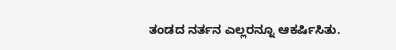ತಂಡದ ನರ್ತನ ಎಲ್ಲರನ್ನೂ ಆಕರ್ಷಿಸಿತು.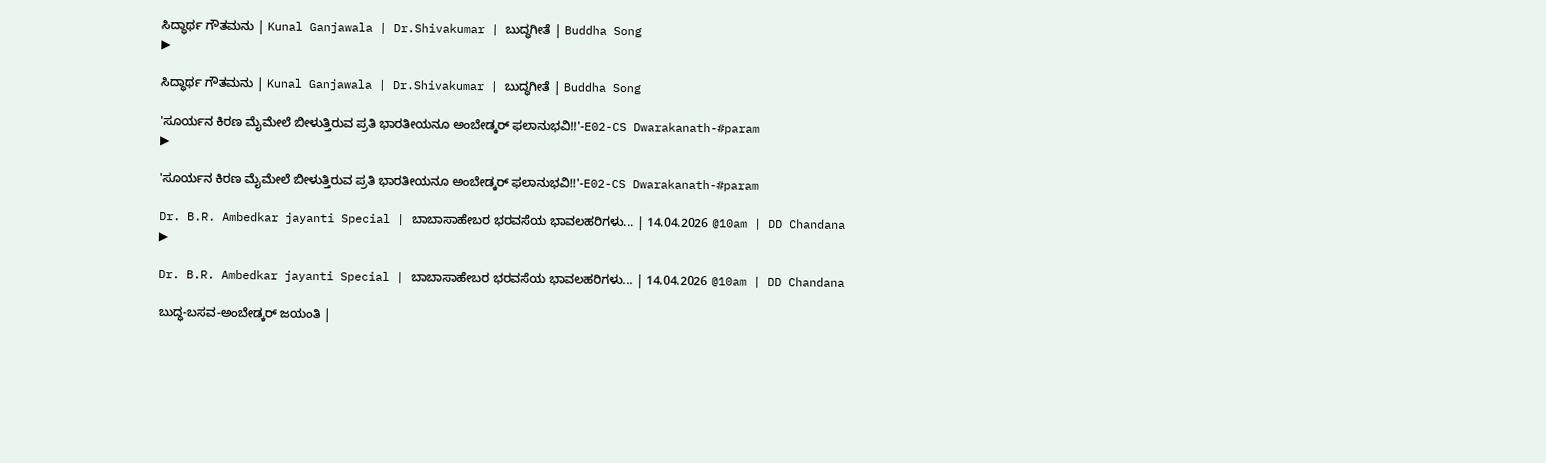ಸಿದ್ಧಾರ್ಥ ಗೌತಮನು | Kunal Ganjawala | Dr.Shivakumar | ಬುದ್ಧಗೀತೆ | Buddha Song
▶

ಸಿದ್ಧಾರ್ಥ ಗೌತಮನು | Kunal Ganjawala | Dr.Shivakumar | ಬುದ್ಧಗೀತೆ | Buddha Song

'ಸೂರ್ಯನ ಕಿರಣ ಮೈಮೇಲೆ ಬೀಳುತ್ತಿರುವ ಪ್ರತಿ ಭಾರತೀಯನೂ ಅಂಬೇಡ್ಕರ್ ಫಲಾನುಭವಿ!!'-E02-CS Dwarakanath-#param
▶

'ಸೂರ್ಯನ ಕಿರಣ ಮೈಮೇಲೆ ಬೀಳುತ್ತಿರುವ ಪ್ರತಿ ಭಾರತೀಯನೂ ಅಂಬೇಡ್ಕರ್ ಫಲಾನುಭವಿ!!'-E02-CS Dwarakanath-#param

Dr. B.R. Ambedkar jayanti Special | ಬಾಬಾಸಾಹೇಬರ ಭರವಸೆಯ ಭಾವಲಹರಿಗಳು... | 14.04.2026 @10am | DD Chandana
▶

Dr. B.R. Ambedkar jayanti Special | ಬಾಬಾಸಾಹೇಬರ ಭರವಸೆಯ ಭಾವಲಹರಿಗಳು... | 14.04.2026 @10am | DD Chandana

ಬುದ್ಧ-ಬಸವ-ಅಂಬೇಡ್ಕರ್ ಜಯಂತಿ |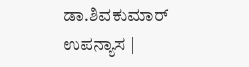ಡಾ.ಶಿವಕುಮಾರ್ ಉಪನ್ಯಾಸ |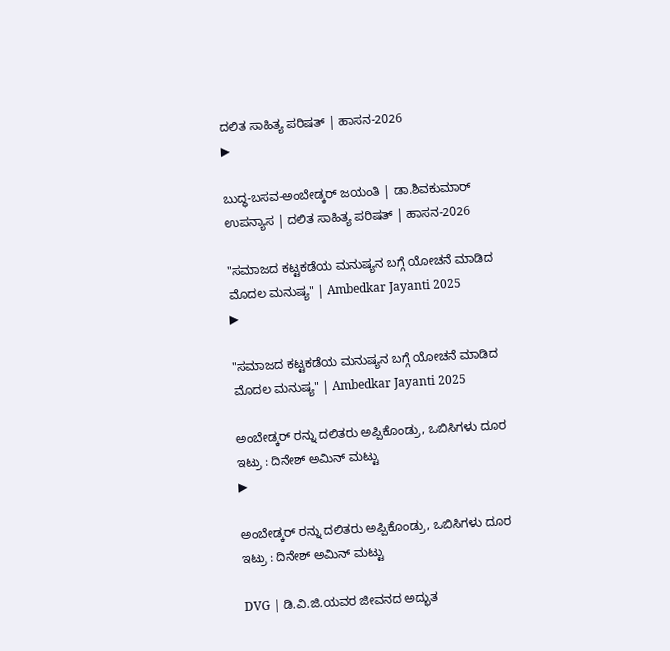ದಲಿತ ಸಾಹಿತ್ಯ ಪರಿಷತ್ | ಹಾಸನ-2026
▶

ಬುದ್ಧ-ಬಸವ-ಅಂಬೇಡ್ಕರ್ ಜಯಂತಿ | ಡಾ.ಶಿವಕುಮಾರ್ ಉಪನ್ಯಾಸ | ದಲಿತ ಸಾಹಿತ್ಯ ಪರಿಷತ್ | ಹಾಸನ-2026

"ಸಮಾಜದ ಕಟ್ಟಕಡೆಯ ಮನುಷ್ಯನ ಬಗ್ಗೆ ಯೋಚನೆ ಮಾಡಿದ ಮೊದಲ ಮನುಷ್ಯ" | Ambedkar Jayanti 2025
▶

"ಸಮಾಜದ ಕಟ್ಟಕಡೆಯ ಮನುಷ್ಯನ ಬಗ್ಗೆ ಯೋಚನೆ ಮಾಡಿದ ಮೊದಲ ಮನುಷ್ಯ" | Ambedkar Jayanti 2025

ಅಂಬೇಡ್ಕರ್ ರನ್ನು ದಲಿತರು ಅಪ್ಪಿಕೊಂಡ್ರು, ಒಬಿಸಿಗಳು ದೂರ ಇಟ್ರು : ದಿನೇಶ್ ಅಮಿನ್ ಮಟ್ಟು
▶

ಅಂಬೇಡ್ಕರ್ ರನ್ನು ದಲಿತರು ಅಪ್ಪಿಕೊಂಡ್ರು, ಒಬಿಸಿಗಳು ದೂರ ಇಟ್ರು : ದಿನೇಶ್ ಅಮಿನ್ ಮಟ್ಟು

DVG | ಡಿ.ವಿ.ಜಿ.ಯವರ ಜೀವನದ ಅದ್ಭುತ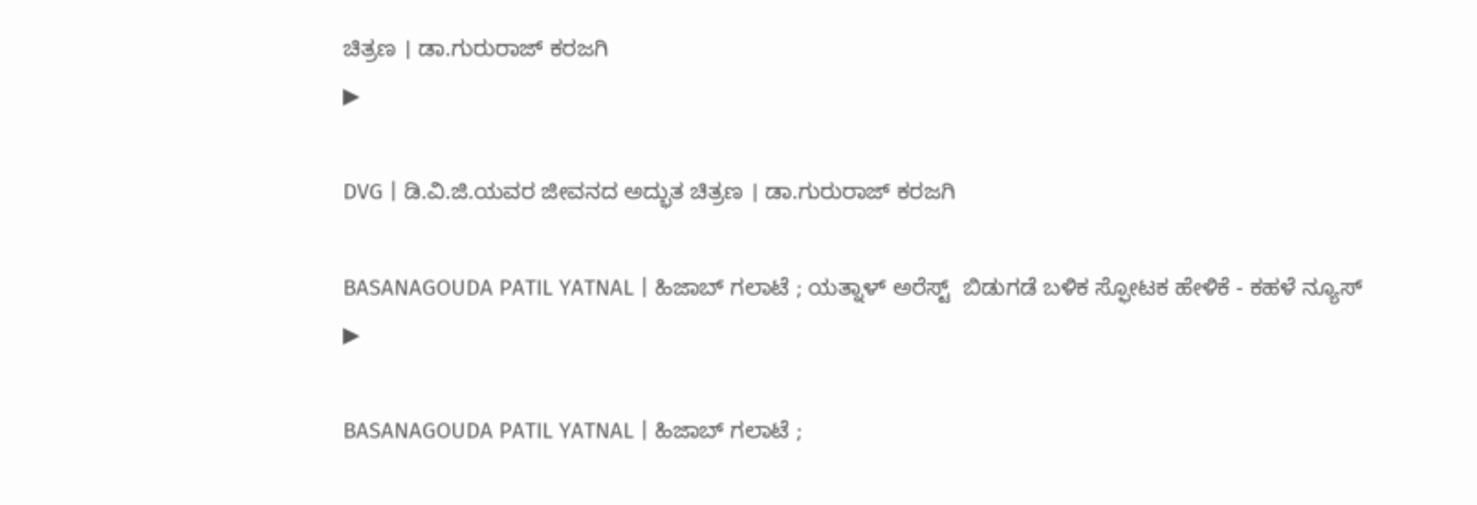ಚಿತ್ರಣ । ಡಾ.ಗುರುರಾಜ್ ಕರಜಗಿ
▶

DVG | ಡಿ.ವಿ.ಜಿ.ಯವರ ಜೀವನದ ಅದ್ಭುತ ಚಿತ್ರಣ । ಡಾ.ಗುರುರಾಜ್ ಕರಜಗಿ

BASANAGOUDA PATIL YATNAL | ಹಿಜಾಬ್ ಗಲಾಟೆ ; ಯತ್ನಾಳ್ ಅರೆಸ್ಟ್  ಬಿಡುಗಡೆ ಬಳಿಕ ಸ್ಫೋಟಕ ಹೇಳಿಕೆ - ಕಹಳೆ ನ್ಯೂಸ್
▶

BASANAGOUDA PATIL YATNAL | ಹಿಜಾಬ್ ಗಲಾಟೆ ;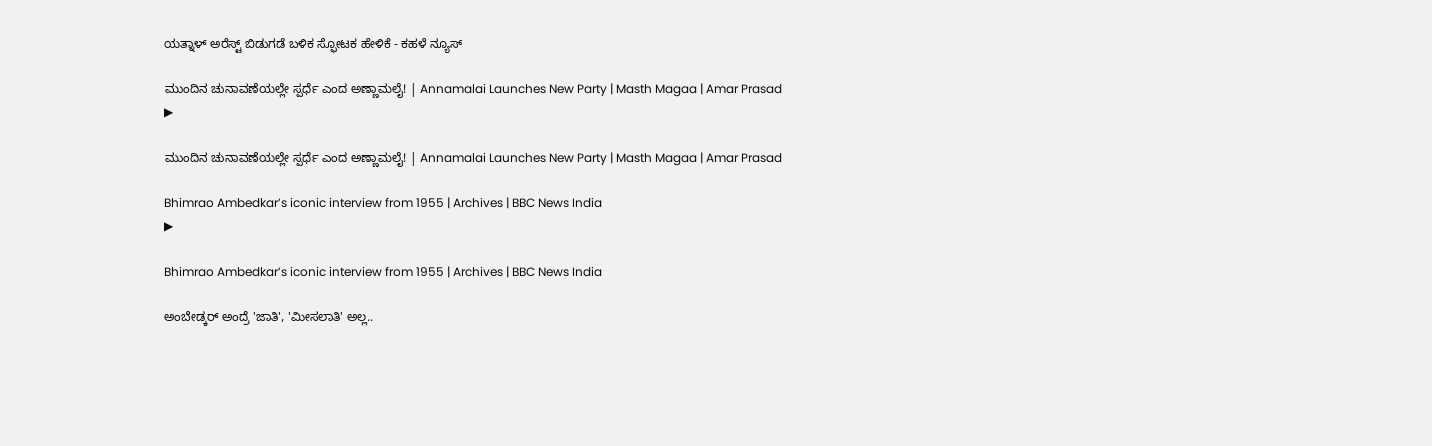ಯತ್ನಾಳ್ ಅರೆಸ್ಟ್ ಬಿಡುಗಡೆ ಬಳಿಕ ಸ್ಫೋಟಕ ಹೇಳಿಕೆ - ಕಹಳೆ ನ್ಯೂಸ್

ಮುಂದಿನ ಚುನಾವಣೆಯಲ್ಲೇ ಸ್ಪರ್ಧೆ ಎಂದ ಅಣ್ಣಾಮಲೈ! | Annamalai Launches New Party | Masth Magaa | Amar Prasad
▶

ಮುಂದಿನ ಚುನಾವಣೆಯಲ್ಲೇ ಸ್ಪರ್ಧೆ ಎಂದ ಅಣ್ಣಾಮಲೈ! | Annamalai Launches New Party | Masth Magaa | Amar Prasad

Bhimrao Ambedkar’s iconic interview from 1955 | Archives | BBC News India
▶

Bhimrao Ambedkar’s iconic interview from 1955 | Archives | BBC News India

ಅಂಬೇಡ್ಕರ್ ಅಂದ್ರೆ 'ಜಾತಿ', 'ಮೀಸಲಾತಿ' ಅಲ್ಲ..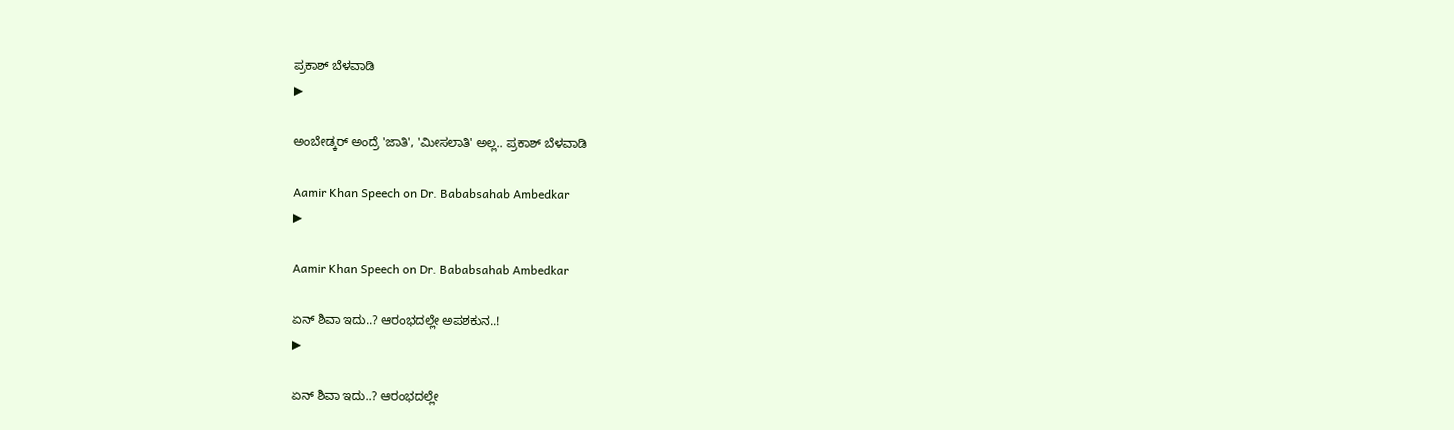ಪ್ರಕಾಶ್ ಬೆಳವಾಡಿ
▶

ಅಂಬೇಡ್ಕರ್ ಅಂದ್ರೆ 'ಜಾತಿ', 'ಮೀಸಲಾತಿ' ಅಲ್ಲ.. ಪ್ರಕಾಶ್ ಬೆಳವಾಡಿ

Aamir Khan Speech on Dr. Bababsahab Ambedkar
▶

Aamir Khan Speech on Dr. Bababsahab Ambedkar

ಏನ್ ಶಿವಾ ಇದು..? ಆರಂಭದಲ್ಲೇ ಅಪಶಕುನ..!
▶

ಏನ್ ಶಿವಾ ಇದು..? ಆರಂಭದಲ್ಲೇ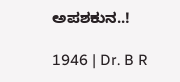ಅಪಶಕುನ..!

1946 | Dr. B R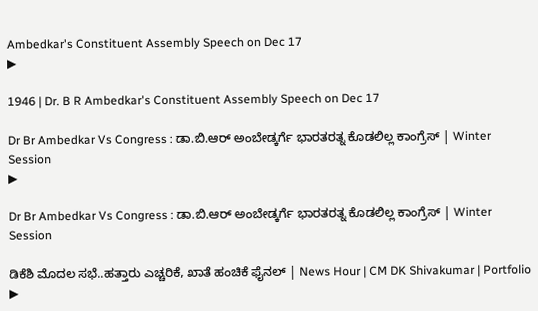Ambedkar's Constituent Assembly Speech on Dec 17
▶

1946 | Dr. B R Ambedkar's Constituent Assembly Speech on Dec 17

Dr Br Ambedkar Vs Congress : ಡಾ.ಬಿ.ಆರ್ ಅಂಬೇಡ್ಕರ್ಗೆ ಭಾರತರತ್ನ ಕೊಡಲಿಲ್ಲ ಕಾಂಗ್ರೆಸ್ | Winter Session
▶

Dr Br Ambedkar Vs Congress : ಡಾ.ಬಿ.ಆರ್ ಅಂಬೇಡ್ಕರ್ಗೆ ಭಾರತರತ್ನ ಕೊಡಲಿಲ್ಲ ಕಾಂಗ್ರೆಸ್ | Winter Session

ಡಿಕೆಶಿ ಮೊದಲ ಸಭೆ..ಹತ್ತಾರು ಎಚ್ಚರಿಕೆ, ಖಾತೆ ಹಂಚಿಕೆ ಫೈನಲ್ | News Hour | CM DK Shivakumar | Portfolio
▶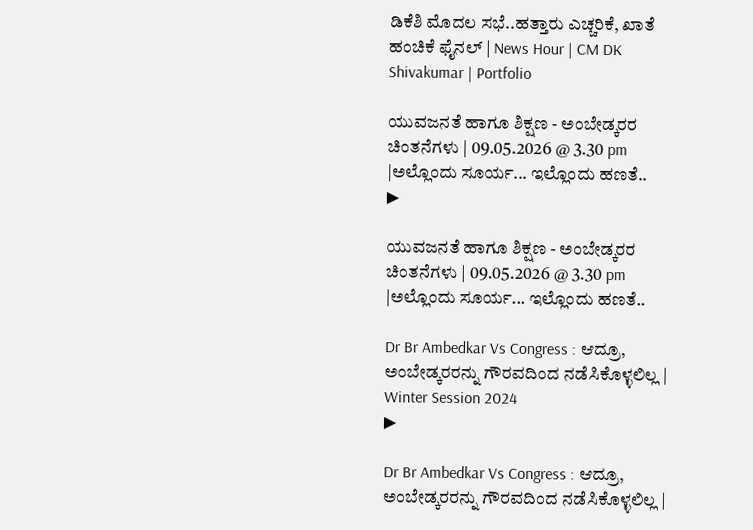ಡಿಕೆಶಿ ಮೊದಲ ಸಭೆ..ಹತ್ತಾರು ಎಚ್ಚರಿಕೆ, ಖಾತೆ ಹಂಚಿಕೆ ಫೈನಲ್ | News Hour | CM DK Shivakumar | Portfolio

ಯುವಜನತೆ ಹಾಗೂ ಶಿಕ್ಷಣ - ಅಂಬೇಡ್ಕರರ ಚಿಂತನೆಗಳು | 09.05.2026 @ 3.30 pm  |ಅಲ್ಲೊಂದು ಸೂರ್ಯ... ಇಲ್ಲೊಂದು ಹಣತೆ..
▶

ಯುವಜನತೆ ಹಾಗೂ ಶಿಕ್ಷಣ - ಅಂಬೇಡ್ಕರರ ಚಿಂತನೆಗಳು | 09.05.2026 @ 3.30 pm |ಅಲ್ಲೊಂದು ಸೂರ್ಯ... ಇಲ್ಲೊಂದು ಹಣತೆ..

Dr Br Ambedkar Vs Congress : ಆದ್ರೂ, ಅಂಬೇಡ್ಕರರನ್ನು ಗೌರವದಿಂದ ನಡೆಸಿಕೊಳ್ಳಲಿಲ್ಲ | Winter Session 2024
▶

Dr Br Ambedkar Vs Congress : ಆದ್ರೂ, ಅಂಬೇಡ್ಕರರನ್ನು ಗೌರವದಿಂದ ನಡೆಸಿಕೊಳ್ಳಲಿಲ್ಲ |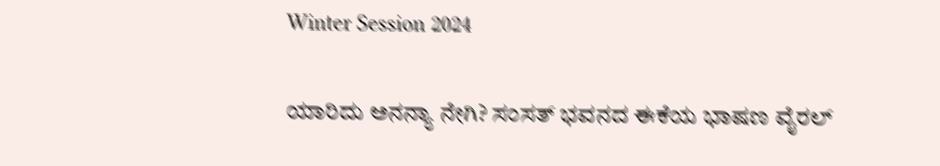Winter Session 2024

ಯಾರಿದು ಅನನ್ಯಾ ನೇಗಿ? ಸಂಸತ್ ಭವನದ ಈಕೆಯ ಭಾಷಣ ವೈರಲ್‌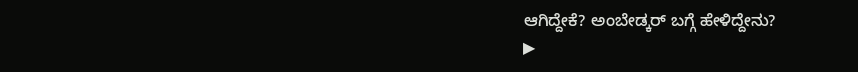ಆಗಿದ್ದೇಕೆ? ಅಂಬೇಡ್ಕರ್ ಬಗ್ಗೆ ಹೇಳಿದ್ದೇನು?
▶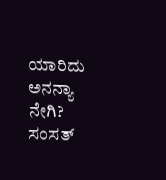ಯಾರಿದು ಅನನ್ಯಾ ನೇಗಿ? ಸಂಸತ್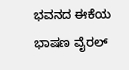ಭವನದ ಈಕೆಯ ಭಾಷಣ ವೈರಲ್‌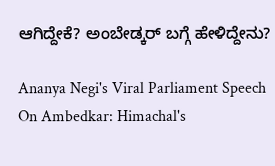ಆಗಿದ್ದೇಕೆ? ಅಂಬೇಡ್ಕರ್ ಬಗ್ಗೆ ಹೇಳಿದ್ದೇನು?

Ananya Negi's Viral Parliament Speech On Ambedkar: Himachal's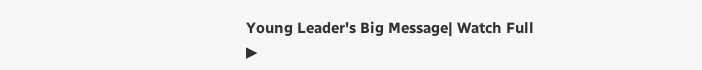Young Leader's Big Message| Watch Full
▶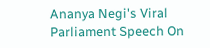Ananya Negi's Viral Parliament Speech On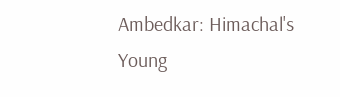Ambedkar: Himachal's Young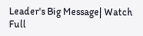Leader's Big Message| Watch Full